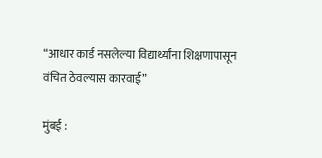“आधार कार्ड नसलेल्या विद्यार्थ्यांना शिक्षणापासून वंचित ठेवल्यास कारवाई”

मुंबई :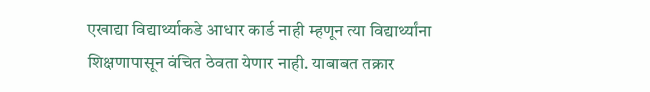एखाद्या विद्यार्थ्याकडे आधार कार्ड नाही म्हणून त्या विद्यार्थ्यांना शिक्षणापासून वंचित ठेवता येणार नाही. याबाबत तक्रार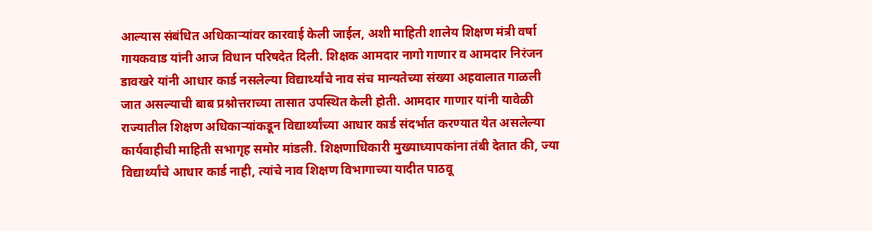आल्यास संबंधित अधिकाऱ्यांवर कारवाई केली जाईल, अशी माहिती शालेय शिक्षण मंत्री वर्षा गायकवाड यांनी आज विधान परिषदेत दिली. शिक्षक आमदार नागो गाणार व आमदार निरंजन डावखरे यांनी आधार कार्ड नसलेल्या विद्यार्थ्यांचे नाव संच मान्यतेच्या संख्या अहवालात गाळली जात असल्याची बाब प्रश्नोत्तराच्या तासात उपस्थित केली होती. आमदार गाणार यांनी यावेळी राज्यातील शिक्षण अधिकाऱ्यांकडून विद्यार्थ्यांच्या आधार कार्ड संदर्भात करण्यात येत असलेल्या कार्यवाहीची माहिती सभागृह समोर मांडली. शिक्षणाधिकारी मुख्याध्यापकांना तंबी देतात की, ज्या विद्यार्थ्यांचे आधार कार्ड नाही, त्यांचे नाव शिक्षण विभागाच्या यादीत पाठवू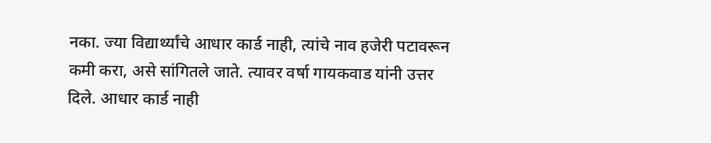नका. ज्या विद्यार्थ्यांचे आधार कार्ड नाही, त्यांचे नाव हजेरी पटावरून कमी करा, असे सांगितले जाते. त्यावर वर्षा गायकवाड यांनी उत्तर दिले. आधार कार्ड नाही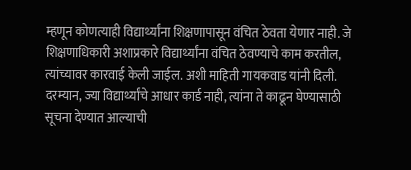म्हणून कोणत्याही विद्यार्थ्यांना शिक्षणापासून वंचित ठेवता येणार नाही. जे शिक्षणाधिकारी अशाप्रकारे विद्यार्थ्यांना वंचित ठेवण्याचे काम करतील, त्यांच्यावर कारवाई केली जाईल. अशी माहिती गायकवाड यांनी दिली. दरम्यान, ज्या विद्यार्थ्यांचे आधार कार्ड नाही, त्यांना ते काढून घेण्यासाठी सूचना देण्यात आल्याची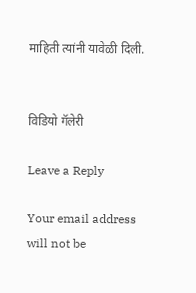माहिती त्यांनी यावेळी दिली.


विडियो गॅलेरी

Leave a Reply

Your email address will not be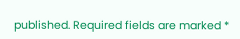published. Required fields are marked *